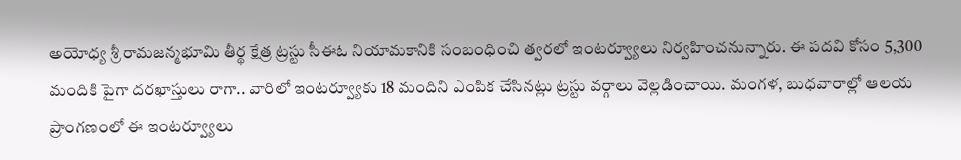అయోధ్య శ్రీ రామజన్మభూమి తీర్థ క్షేత్ర ట్రస్టు సీఈఓ నియామకానికి సంబంధించి త్వరలో ఇంటర్వ్యూలు నిర్వహించనున్నారు. ఈ పదవి కోసం 5,300 మందికి పైగా దరఖాస్తులు రాగా.. వారిలో ఇంటర్వ్యూకు 18 మందిని ఎంపిక చేసినట్లు ట్రస్టు వర్గాలు వెల్లడించాయి. మంగళ, బుధవారాల్లో ఆలయ ప్రాంగణంలో ఈ ఇంటర్వ్యూలు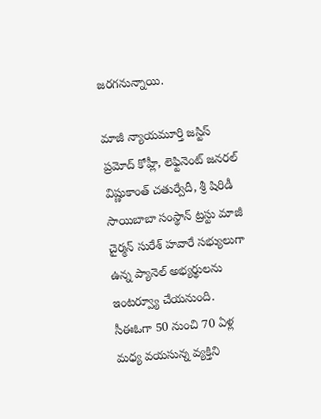జరగనున్నాయి.

మాజీ న్యాయమూర్తి జస్టిస్ ప్రమోద్ కోహ్లీ, లెఫ్టినెంట్ జనరల్ విష్ణుకాంత్ చతుర్వేదీ, శ్రీ షిరిడీ సాయిబాబా సంస్థాన్ ట్రస్టు మాజీ చైర్మన్ సురేశ్ హవారే సభ్యులుగా ఉన్న ప్యానెల్ అభ్యర్థులను ఇంటర్వ్యూ చేయనుంది. సీఈఓగా 50 నుంచి 70 ఏళ్ల మధ్య వయసున్న వ్యక్తిని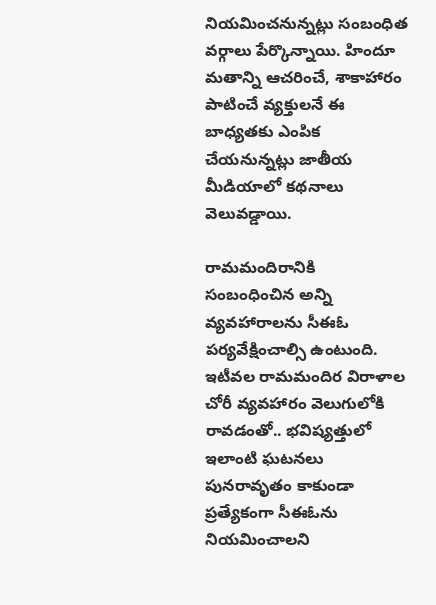నియమించనున్నట్లు సంబంధిత వర్గాలు పేర్కొన్నాయి. హిందూ మతాన్ని ఆచరించే, శాకాహారం పాటించే వ్యక్తులనే ఈ బాధ్యతకు ఎంపిక చేయనున్నట్లు జాతీయ మీడియాలో కథనాలు వెలువడ్డాయి.

రామమందిరానికి సంబంధించిన అన్ని వ్యవహారాలను సీఈఓ పర్యవేక్షించాల్సి ఉంటుంది. ఇటీవల రామమందిర విరాళాల చోరీ వ్యవహారం వెలుగులోకి రావడంతో.. భవిష్యత్తులో ఇలాంటి ఘటనలు పునరావృతం కాకుండా ప్రత్యేకంగా సీఈఓను నియమించాలని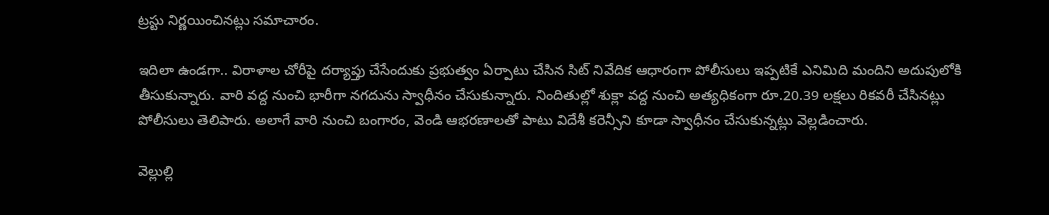ట్రస్టు నిర్ణయించినట్లు సమాచారం.

ఇదిలా ఉండగా.. విరాళాల చోరీపై దర్యాప్తు చేసేందుకు ప్రభుత్వం ఏర్పాటు చేసిన సిట్ నివేదిక ఆధారంగా పోలీసులు ఇప్పటికే ఎనిమిది మందిని అదుపులోకి తీసుకున్నారు. వారి వద్ద నుంచి భారీగా నగదును స్వాధీనం చేసుకున్నారు. నిందితుల్లో శుక్లా వద్ద నుంచి అత్యధికంగా రూ.20.39 లక్షలు రికవరీ చేసినట్లు పోలీసులు తెలిపారు. అలాగే వారి నుంచి బంగారం, వెండి ఆభరణాలతో పాటు విదేశీ కరెన్సీని కూడా స్వాధీనం చేసుకున్నట్లు వెల్లడించారు.

వెల్లుల్లి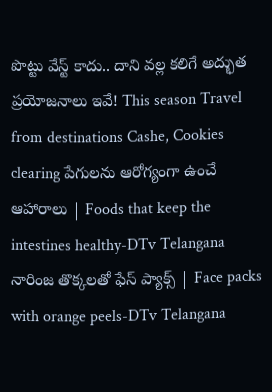పొట్టు వేస్ట్ కాదు.. దాని వల్ల కలిగే అద్భుత ప్రయోజనాలు ఇవే! This season Travel from destinations Cashe, Cookies clearing పేగులను ఆరోగ్యంగా ఉంచే ఆహారాలు | Foods that keep the intestines healthy-DTv Telangana నారింజ తొక్కలతో ఫేస్ ప్యాక్స్ | Face packs with orange peels-DTv Telangana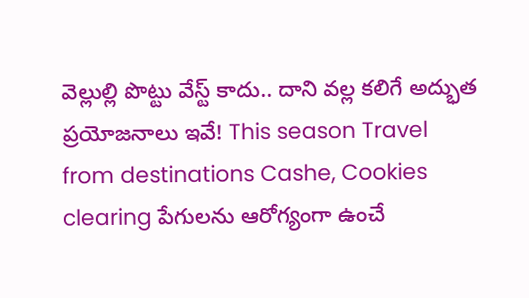వెల్లుల్లి పొట్టు వేస్ట్ కాదు.. దాని వల్ల కలిగే అద్భుత ప్రయోజనాలు ఇవే! This season Travel from destinations Cashe, Cookies clearing పేగులను ఆరోగ్యంగా ఉంచే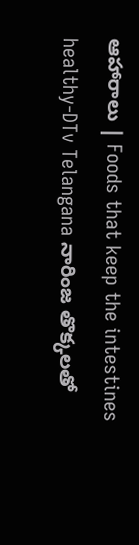ఆహారాలు | Foods that keep the intestines healthy-DTv Telangana నారింజ తొక్కలతో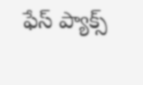ఫేస్ ప్యాక్స్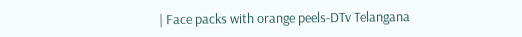| Face packs with orange peels-DTv Telangana